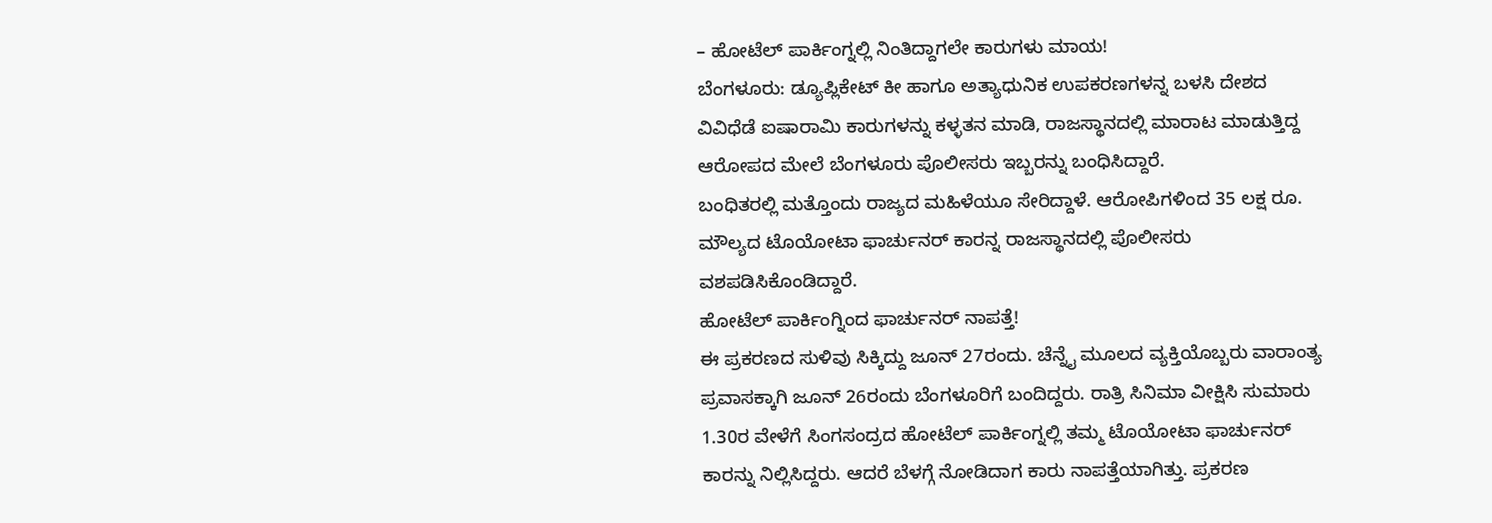– ಹೋಟೆಲ್ ಪಾರ್ಕಿಂಗ್ನಲ್ಲಿ ನಿಂತಿದ್ದಾಗಲೇ ಕಾರುಗಳು ಮಾಯ!
ಬೆಂಗಳೂರು: ಡ್ಯೂಪ್ಲಿಕೇಟ್ ಕೀ ಹಾಗೂ ಅತ್ಯಾಧುನಿಕ ಉಪಕರಣಗಳನ್ನ ಬಳಸಿ ದೇಶದ ವಿವಿಧೆಡೆ ಐಷಾರಾಮಿ ಕಾರುಗಳನ್ನು ಕಳ್ಳತನ ಮಾಡಿ, ರಾಜಸ್ಥಾನದಲ್ಲಿ ಮಾರಾಟ ಮಾಡುತ್ತಿದ್ದ ಆರೋಪದ ಮೇಲೆ ಬೆಂಗಳೂರು ಪೊಲೀಸರು ಇಬ್ಬರನ್ನು ಬಂಧಿಸಿದ್ದಾರೆ.
ಬಂಧಿತರಲ್ಲಿ ಮತ್ತೊಂದು ರಾಜ್ಯದ ಮಹಿಳೆಯೂ ಸೇರಿದ್ದಾಳೆ. ಆರೋಪಿಗಳಿಂದ 35 ಲಕ್ಷ ರೂ. ಮೌಲ್ಯದ ಟೊಯೋಟಾ ಫಾರ್ಚುನರ್ ಕಾರನ್ನ ರಾಜಸ್ಥಾನದಲ್ಲಿ ಪೊಲೀಸರು ವಶಪಡಿಸಿಕೊಂಡಿದ್ದಾರೆ.
ಹೋಟೆಲ್ ಪಾರ್ಕಿಂಗ್ನಿಂದ ಫಾರ್ಚುನರ್ ನಾಪತ್ತೆ!
ಈ ಪ್ರಕರಣದ ಸುಳಿವು ಸಿಕ್ಕಿದ್ದು ಜೂನ್ 27ರಂದು. ಚೆನ್ನೈ ಮೂಲದ ವ್ಯಕ್ತಿಯೊಬ್ಬರು ವಾರಾಂತ್ಯ ಪ್ರವಾಸಕ್ಕಾಗಿ ಜೂನ್ 26ರಂದು ಬೆಂಗಳೂರಿಗೆ ಬಂದಿದ್ದರು. ರಾತ್ರಿ ಸಿನಿಮಾ ವೀಕ್ಷಿಸಿ ಸುಮಾರು 1.30ರ ವೇಳೆಗೆ ಸಿಂಗಸಂದ್ರದ ಹೋಟೆಲ್ ಪಾರ್ಕಿಂಗ್ನಲ್ಲಿ ತಮ್ಮ ಟೊಯೋಟಾ ಫಾರ್ಚುನರ್ ಕಾರನ್ನು ನಿಲ್ಲಿಸಿದ್ದರು. ಆದರೆ ಬೆಳಗ್ಗೆ ನೋಡಿದಾಗ ಕಾರು ನಾಪತ್ತೆಯಾಗಿತ್ತು. ಪ್ರಕರಣ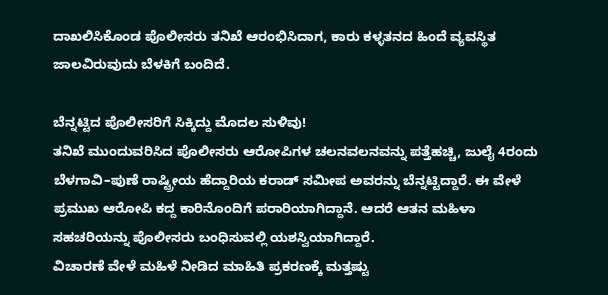ದಾಖಲಿಸಿಕೊಂಡ ಪೊಲೀಸರು ತನಿಖೆ ಆರಂಭಿಸಿದಾಗ, ಕಾರು ಕಳ್ಳತನದ ಹಿಂದೆ ವ್ಯವಸ್ಥಿತ ಜಾಲವಿರುವುದು ಬೆಳಕಿಗೆ ಬಂದಿದೆ.

ಬೆನ್ನಟ್ಟಿದ ಪೊಲೀಸರಿಗೆ ಸಿಕ್ಕಿದ್ದು ಮೊದಲ ಸುಳಿವು!
ತನಿಖೆ ಮುಂದುವರಿಸಿದ ಪೊಲೀಸರು ಆರೋಪಿಗಳ ಚಲನವಲನವನ್ನು ಪತ್ತೆಹಚ್ಚಿ, ಜುಲೈ 4ರಂದು ಬೆಳಗಾವಿ–ಪುಣೆ ರಾಷ್ಟ್ರೀಯ ಹೆದ್ದಾರಿಯ ಕರಾಡ್ ಸಮೀಪ ಅವರನ್ನು ಬೆನ್ನಟ್ಟಿದ್ದಾರೆ. ಈ ವೇಳೆ ಪ್ರಮುಖ ಆರೋಪಿ ಕದ್ದ ಕಾರಿನೊಂದಿಗೆ ಪರಾರಿಯಾಗಿದ್ದಾನೆ. ಆದರೆ ಆತನ ಮಹಿಳಾ ಸಹಚರಿಯನ್ನು ಪೊಲೀಸರು ಬಂಧಿಸುವಲ್ಲಿ ಯಶಸ್ವಿಯಾಗಿದ್ದಾರೆ.
ವಿಚಾರಣೆ ವೇಳೆ ಮಹಿಳೆ ನೀಡಿದ ಮಾಹಿತಿ ಪ್ರಕರಣಕ್ಕೆ ಮತ್ತಷ್ಟು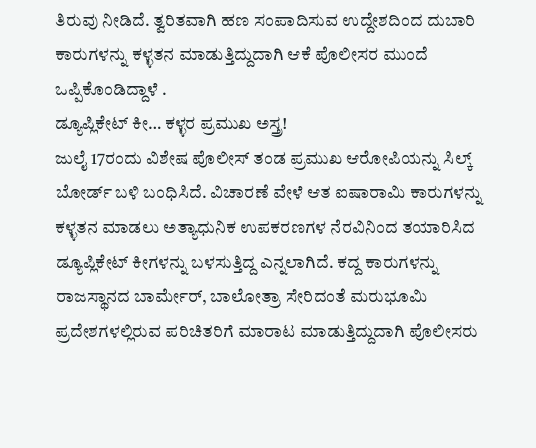ತಿರುವು ನೀಡಿದೆ. ತ್ವರಿತವಾಗಿ ಹಣ ಸಂಪಾದಿಸುವ ಉದ್ದೇಶದಿಂದ ದುಬಾರಿ ಕಾರುಗಳನ್ನು ಕಳ್ಳತನ ಮಾಡುತ್ತಿದ್ದುದಾಗಿ ಆಕೆ ಪೊಲೀಸರ ಮುಂದೆ ಒಪ್ಪಿಕೊಂಡಿದ್ದಾಳೆ .
ಡ್ಯೂಪ್ಲಿಕೇಟ್ ಕೀ… ಕಳ್ಳರ ಪ್ರಮುಖ ಅಸ್ತ್ರ!
ಜುಲೈ 17ರಂದು ವಿಶೇಷ ಪೊಲೀಸ್ ತಂಡ ಪ್ರಮುಖ ಆರೋಪಿಯನ್ನು ಸಿಲ್ಕ್ ಬೋರ್ಡ್ ಬಳಿ ಬಂಧಿಸಿದೆ. ವಿಚಾರಣೆ ವೇಳೆ ಆತ ಐಷಾರಾಮಿ ಕಾರುಗಳನ್ನು ಕಳ್ಳತನ ಮಾಡಲು ಅತ್ಯಾಧುನಿಕ ಉಪಕರಣಗಳ ನೆರವಿನಿಂದ ತಯಾರಿಸಿದ ಡ್ಯೂಪ್ಲಿಕೇಟ್ ಕೀಗಳನ್ನು ಬಳಸುತ್ತಿದ್ದ ಎನ್ನಲಾಗಿದೆ. ಕದ್ದ ಕಾರುಗಳನ್ನು ರಾಜಸ್ಥಾನದ ಬಾರ್ಮೇರ್, ಬಾಲೋತ್ರಾ ಸೇರಿದಂತೆ ಮರುಭೂಮಿ ಪ್ರದೇಶಗಳಲ್ಲಿರುವ ಪರಿಚಿತರಿಗೆ ಮಾರಾಟ ಮಾಡುತ್ತಿದ್ದುದಾಗಿ ಪೊಲೀಸರು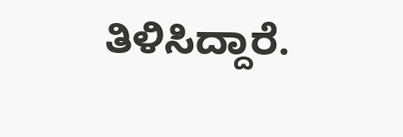ತಿಳಿಸಿದ್ದಾರೆ.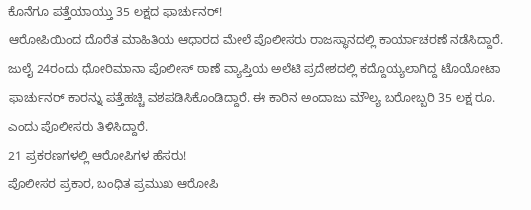ಕೊನೆಗೂ ಪತ್ತೆಯಾಯ್ತು 35 ಲಕ್ಷದ ಫಾರ್ಚುನರ್!
ಆರೋಪಿಯಿಂದ ದೊರೆತ ಮಾಹಿತಿಯ ಆಧಾರದ ಮೇಲೆ ಪೊಲೀಸರು ರಾಜಸ್ಥಾನದಲ್ಲಿ ಕಾರ್ಯಾಚರಣೆ ನಡೆಸಿದ್ದಾರೆ. ಜುಲೈ 24ರಂದು ಧೋರಿಮಾನಾ ಪೊಲೀಸ್ ಠಾಣೆ ವ್ಯಾಪ್ತಿಯ ಅಲೆಟಿ ಪ್ರದೇಶದಲ್ಲಿ ಕದ್ದೊಯ್ಯಲಾಗಿದ್ದ ಟೊಯೋಟಾ ಫಾರ್ಚುನರ್ ಕಾರನ್ನು ಪತ್ತೆಹಚ್ಚಿ ವಶಪಡಿಸಿಕೊಂಡಿದ್ದಾರೆ. ಈ ಕಾರಿನ ಅಂದಾಜು ಮೌಲ್ಯ ಬರೋಬ್ಬರಿ 35 ಲಕ್ಷ ರೂ. ಎಂದು ಪೊಲೀಸರು ತಿಳಿಸಿದ್ದಾರೆ.
21 ಪ್ರಕರಣಗಳಲ್ಲಿ ಆರೋಪಿಗಳ ಹೆಸರು!
ಪೊಲೀಸರ ಪ್ರಕಾರ, ಬಂಧಿತ ಪ್ರಮುಖ ಆರೋಪಿ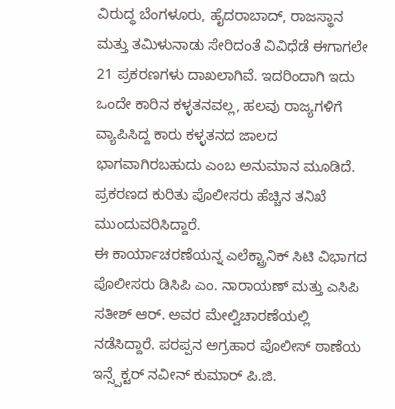ವಿರುದ್ಧ ಬೆಂಗಳೂರು, ಹೈದರಾಬಾದ್, ರಾಜಸ್ಥಾನ ಮತ್ತು ತಮಿಳುನಾಡು ಸೇರಿದಂತೆ ವಿವಿಧೆಡೆ ಈಗಾಗಲೇ 21 ಪ್ರಕರಣಗಳು ದಾಖಲಾಗಿವೆ. ಇದರಿಂದಾಗಿ ಇದು ಒಂದೇ ಕಾರಿನ ಕಳ್ಳತನವಲ್ಲ, ಹಲವು ರಾಜ್ಯಗಳಿಗೆ ವ್ಯಾಪಿಸಿದ್ದ ಕಾರು ಕಳ್ಳತನದ ಜಾಲದ ಭಾಗವಾಗಿರಬಹುದು ಎಂಬ ಅನುಮಾನ ಮೂಡಿದೆ. ಪ್ರಕರಣದ ಕುರಿತು ಪೊಲೀಸರು ಹೆಚ್ಚಿನ ತನಿಖೆ ಮುಂದುವರಿಸಿದ್ದಾರೆ.
ಈ ಕಾರ್ಯಾಚರಣೆಯನ್ನ ಎಲೆಕ್ಟ್ರಾನಿಕ್ ಸಿಟಿ ವಿಭಾಗದ ಪೊಲೀಸರು ಡಿಸಿಪಿ ಎಂ. ನಾರಾಯಣ್ ಮತ್ತು ಎಸಿಪಿ ಸತೀಶ್ ಆರ್. ಅವರ ಮೇಲ್ವಿಚಾರಣೆಯಲ್ಲಿ ನಡೆಸಿದ್ದಾರೆ. ಪರಪ್ಪನ ಅಗ್ರಹಾರ ಪೊಲೀಸ್ ಠಾಣೆಯ ಇನ್ಸ್ಪೆಕ್ಟರ್ ನವೀನ್ ಕುಮಾರ್ ಪಿ.ಜಿ.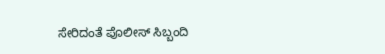ಸೇರಿದಂತೆ ಪೊಲೀಸ್ ಸಿಬ್ಬಂದಿ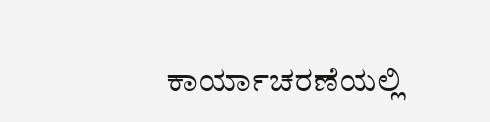ಕಾರ್ಯಾಚರಣೆಯಲ್ಲಿ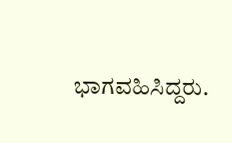ಭಾಗವಹಿಸಿದ್ದರು.